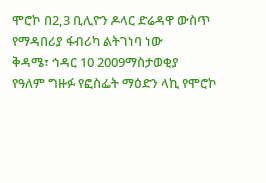ሞሮኮ በ2,3 ቢሊዮን ዶላር ድሬዳዋ ውስጥ የማዳበሪያ ፋብሪካ ልትገነባ ነው
ቅዳሜ፣ ኅዳር 10 2009ማስታወቂያ
የዓለም ግዙፉ የፎስፌት ማዕድን ላኪ የሞሮኮ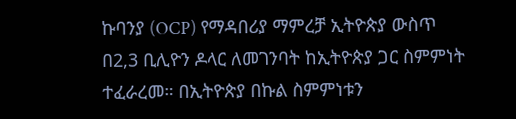ኩባንያ (OCP) የማዳበሪያ ማምረቻ ኢትዮጵያ ውስጥ በ2,3 ቢሊዮን ዶላር ለመገንባት ከኢትዮጵያ ጋር ስምምነት ተፈራረመ። በኢትዮጵያ በኩል ስምምነቱን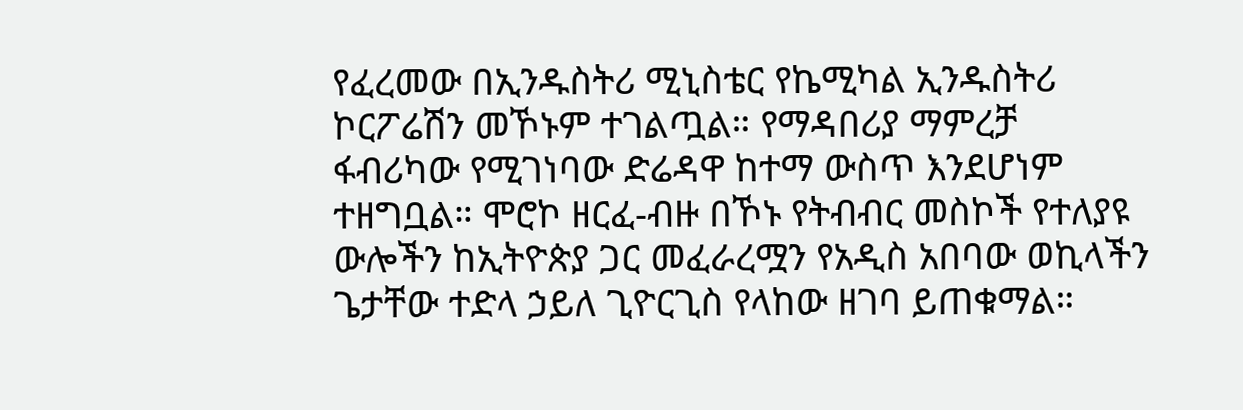የፈረመው በኢንዱስትሪ ሚኒስቴር የኬሚካል ኢንዱስትሪ ኮርፖሬሽን መኾኑም ተገልጧል። የማዳበሪያ ማምረቻ ፋብሪካው የሚገነባው ድሬዳዋ ከተማ ውስጥ እንደሆነም ተዘግቧል። ሞሮኮ ዘርፈ-ብዙ በኾኑ የትብብር መስኮች የተለያዩ ውሎችን ከኢትዮጵያ ጋር መፈራረሟን የአዲስ አበባው ወኪላችን ጌታቸው ተድላ ኃይለ ጊዮርጊስ የላከው ዘገባ ይጠቁማል።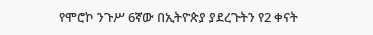የሞሮኮ ንጉሥ 6ኛው በኢትዮጵያ ያደረጉትን የ2 ቀናት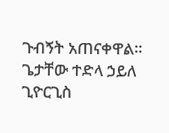ጉብኝት አጠናቀዋል።
ጌታቸው ተድላ ኃይለ ጊዮርጊስ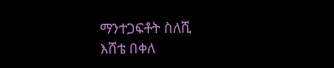ማንተጋፍቶት ስለሺ
እሸቴ በቀለ